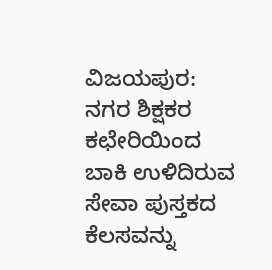ವಿಜಯಪುರ: ನಗರ ಶಿಕ್ಷಕರ ಕಛೇರಿಯಿಂದ ಬಾಕಿ ಉಳಿದಿರುವ ಸೇವಾ ಪುಸ್ತಕದ ಕೆಲಸವನ್ನು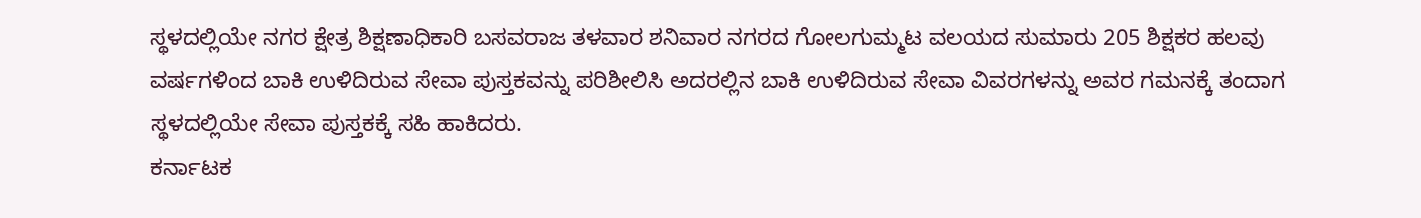ಸ್ಥಳದಲ್ಲಿಯೇ ನಗರ ಕ್ಷೇತ್ರ ಶಿಕ್ಷಣಾಧಿಕಾರಿ ಬಸವರಾಜ ತಳವಾರ ಶನಿವಾರ ನಗರದ ಗೋಲಗುಮ್ಮಟ ವಲಯದ ಸುಮಾರು 205 ಶಿಕ್ಷಕರ ಹಲವು ವರ್ಷಗಳಿಂದ ಬಾಕಿ ಉಳಿದಿರುವ ಸೇವಾ ಪುಸ್ತಕವನ್ನು ಪರಿಶೀಲಿಸಿ ಅದರಲ್ಲಿನ ಬಾಕಿ ಉಳಿದಿರುವ ಸೇವಾ ವಿವರಗಳನ್ನು ಅವರ ಗಮನಕ್ಕೆ ತಂದಾಗ ಸ್ಥಳದಲ್ಲಿಯೇ ಸೇವಾ ಪುಸ್ತಕಕ್ಕೆ ಸಹಿ ಹಾಕಿದರು.
ಕರ್ನಾಟಕ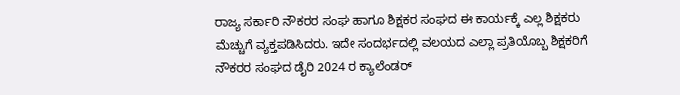ರಾಜ್ಯ ಸರ್ಕಾರಿ ನೌಕರರ ಸಂಘ ಹಾಗೂ ಶಿಕ್ಷಕರ ಸಂಘದ ಈ ಕಾರ್ಯಕ್ಕೆ ಎಲ್ಲ ಶಿಕ್ಷಕರು ಮೆಚ್ಚುಗೆ ವ್ಯಕ್ತಪಡಿಸಿದರು. ಇದೇ ಸಂದರ್ಭದಲ್ಲಿ ವಲಯದ ಎಲ್ಲಾ ಪ್ರತಿಯೊಬ್ಬ ಶಿಕ್ಷಕರಿಗೆ ನೌಕರರ ಸಂಘದ ಡೈರಿ 2024 ರ ಕ್ಯಾಲೆಂಡರ್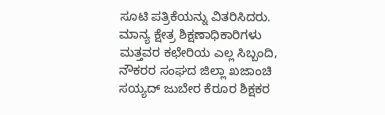ಸೂಟಿ ಪತ್ರಿಕೆಯನ್ನು ವಿತರಿಸಿದರು. ಮಾನ್ಯ ಕ್ಷೇತ್ರ ಶಿಕ್ಷಣಾಧಿಕಾರಿಗಳು ಮತ್ತವರ ಕಛೇರಿಯ ಎಲ್ಲ ಸಿಬ್ಬಂದಿ, ನೌಕರರ ಸಂಘದ ಜಿಲ್ಲಾ ಖಜಾಂಚಿ ಸಯ್ಯದ್ ಜುಬೇರ ಕೆರೂರ ಶಿಕ್ಷಕರ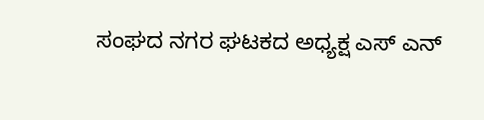ಸಂಘದ ನಗರ ಘಟಕದ ಅಧ್ಯಕ್ಷ ಎಸ್ ಎನ್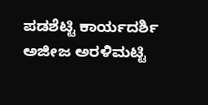ಪಡಶೆಟ್ಟಿ ಕಾರ್ಯದರ್ಶಿ ಅಜೀಜ ಅರಳಿಮಟ್ಟಿ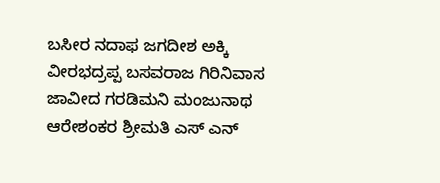ಬಸೀರ ನದಾಫ ಜಗದೀಶ ಅಕ್ಕಿ ವೀರಭದ್ರಪ್ಪ ಬಸವರಾಜ ಗಿರಿನಿವಾಸ ಜಾವೀದ ಗರಡಿಮನಿ ಮಂಜುನಾಥ ಆರೇಶಂಕರ ಶ್ರೀಮತಿ ಎಸ್ ಎನ್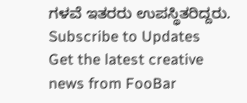ಗಳವೆ ಇತರರು ಉಪಸ್ಥಿತರಿದ್ದರು.
Subscribe to Updates
Get the latest creative news from FooBar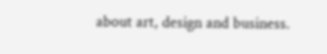about art, design and business.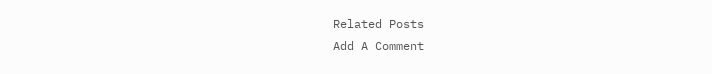Related Posts
Add A Comment